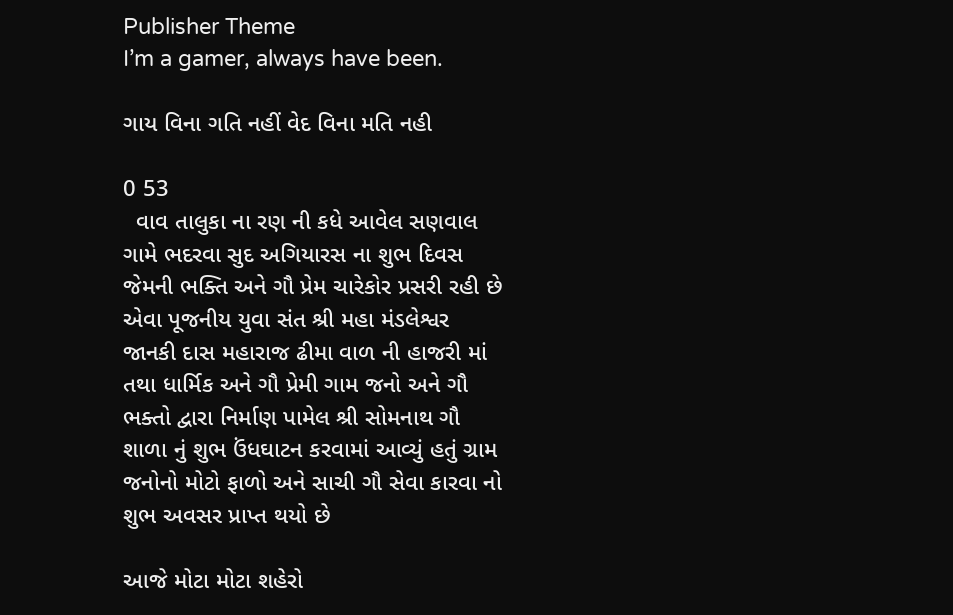Publisher Theme
I’m a gamer, always have been.

ગાય વિના ગતિ નહીં વેદ વિના મતિ નહી

0 53
  વાવ તાલુકા ના રણ ની કધે આવેલ સણવાલ ગામે ભદરવા સુદ અગિયારસ ના શુભ દિવસ જેમની ભક્તિ અને ગૌ પ્રેમ ચારેકોર પ્રસરી રહી છે એવા પૂજનીય યુવા સંત શ્રી મહા મંડલેશ્વર જાનકી દાસ મહારાજ ઢીમા વાળ ની હાજરી માં તથા ધાર્મિક અને ગૌ પ્રેમી ગામ જનો અને ગૌ ભક્તો દ્વારા નિર્માણ પામેલ શ્રી સોમનાથ ગૌ શાળા નું શુભ ઉંધઘાટન કરવામાં આવ્યું હતું ગ્રામ જનોનો મોટો ફાળો અને સાચી ગૌ સેવા કારવા નો શુભ અવસર પ્રાપ્ત થયો છે

આજે મોટા મોટા શહેરો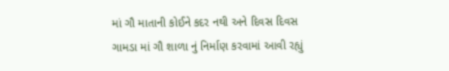માં ગૌ માતાની કોઈને કદર નથી અને દિવસ દિવસ ગામડા માં ગૌ શાળા નું નિર્માણ કરવામાં આવી રહ્યું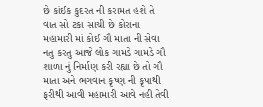છે કાંઈક કુદરત ની કરામત હશે તે વાત સો ટકા સાચી છે કોરાના મહામારી માં કોઈ ગૌ માતા ની સેવા નતુ કરતુ આજે લોક ગામડે ગામડે ગૌ શાળા નું નિર્માણ કરી રહ્યા છે તો ગૌ માતા અને ભગવાન કૃષ્ણ ની કૃપાથી ફરીથી આવી મહામારી આવે નહી તેવી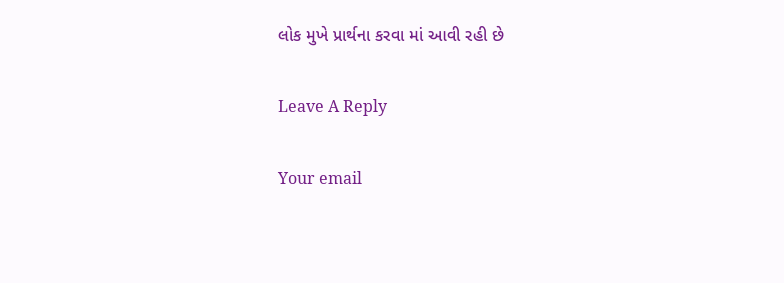લોક મુખે પ્રાર્થના કરવા માં આવી રહી છે

Leave A Reply

Your email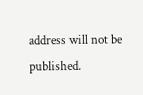address will not be published.